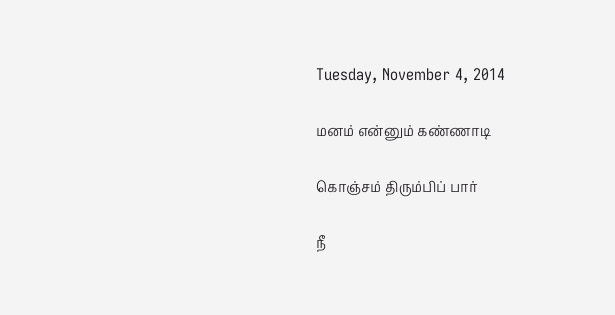Tuesday, November 4, 2014

மனம் என்னும் கண்ணாடி

கொஞ்சம் திரும்பிப் பார்

நீ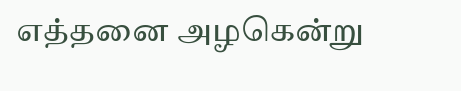எத்தனை அழகென்று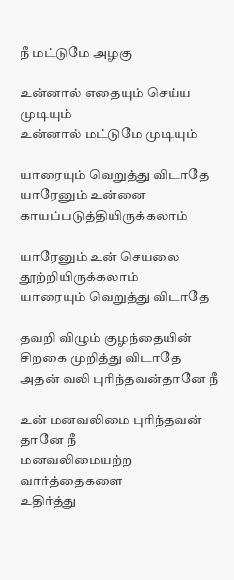நீ மட்டுமே அழகு

உன்னால் எதையும் செய்ய முடியும்
உன்னால் மட்டுமே முடியும்

யாரையும் வெறுத்து விடாதே
யாரேனும் உன்னை காயப்படுத்தியிருக்கலாம்

யாரேனும் உன் செயலை
தூற்றியிருக்கலாம்
யாரையும் வெறுத்து விடாதே

தவறி விழும் குழந்தையின்
சிறகை முறித்து விடாதே
அதன் வலி புரிந்தவன்தானே நீ

உன் மனவலிமை புரிந்தவன் தானே நீ
மனவலிமையற்ற வார்த்தைகளை
உதிர்த்து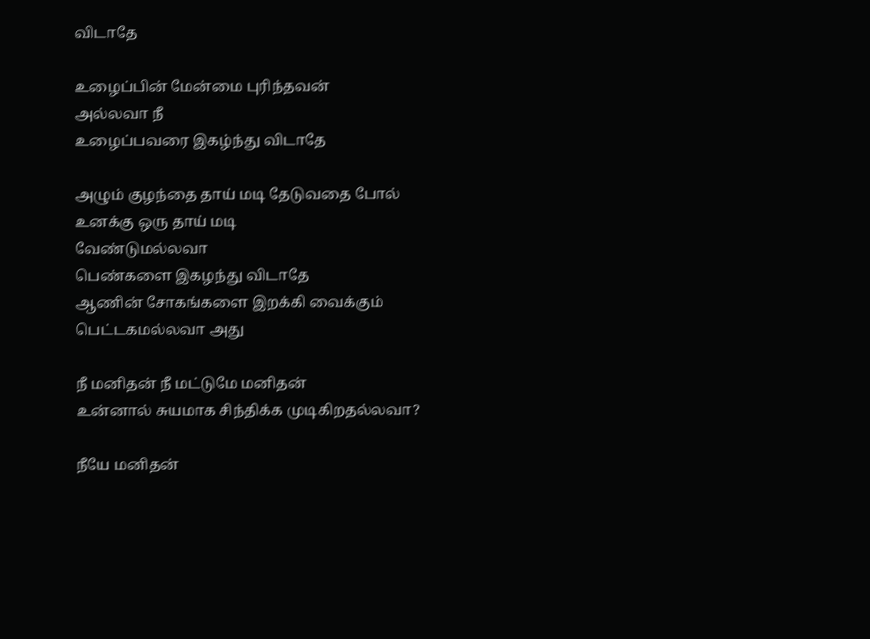விடாதே

உழைப்பின் மேன்மை புரிந்தவன்
அல்லவா நீ
உழைப்பவரை இகழ்ந்து விடாதே

அழும் குழந்தை தாய் மடி தேடுவதை போல்
உனக்கு ஒரு தாய் மடி
வேண்டுமல்லவா
பெண்களை இகழந்து விடாதே
ஆணின் சோகங்களை இறக்கி வைக்கும்
பெட்டகமல்லவா அது

நீ மனிதன் நீ மட்டுமே மனிதன்
உன்னால் சுயமாக சிந்திக்க முடிகிறதல்லவா?

நீயே மனிதன்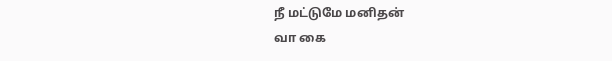நீ மட்டுமே மனிதன்
வா கை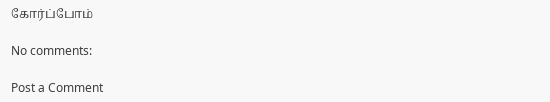கோர்ப்போம்

No comments:

Post a Comment